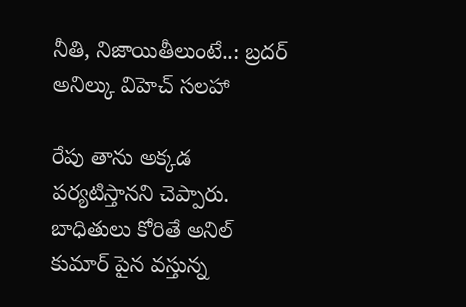నీతి, నిజాయితీలుంటే..: బ్రదర్ అనిల్కు విహెచ్ సలహా

రేపు తాను అక్కడ పర్యటిస్తానని చెప్పారు. బాధితులు కోరితే అనిల్ కుమార్ పైన వస్తున్న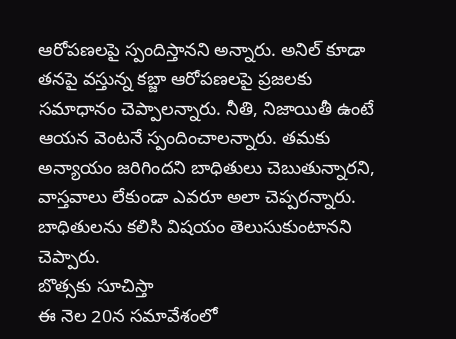ఆరోపణలపై స్పందిస్తానని అన్నారు. అనిల్ కూడా తనపై వస్తున్న కబ్జా ఆరోపణలపై ప్రజలకు సమాధానం చెప్పాలన్నారు. నీతి, నిజాయితీ ఉంటే ఆయన వెంటనే స్పందించాలన్నారు. తమకు అన్యాయం జరిగిందని బాధితులు చెబుతున్నారని, వాస్తవాలు లేకుండా ఎవరూ అలా చెప్పరన్నారు. బాధితులను కలిసి విషయం తెలుసుకుంటానని చెప్పారు.
బొత్సకు సూచిస్తా
ఈ నెల 20న సమావేశంలో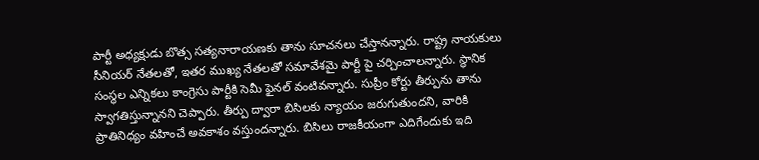పార్టీ అధ్యక్షుడు బొత్స సత్యనారాయణకు తాను సూచనలు చేస్తానన్నారు. రాష్ట్ర నాయకులు సీనియర్ నేతలతో, ఇతర ముఖ్య నేతలతో సమావేశమై పార్టీ పై చర్చించాలన్నారు. స్థానిక సంస్థల ఎన్నికలు కాంగ్రెసు పార్టీకి సెమీ ఫైనల్ వంటివన్నారు. సుప్రీం కోర్టు తీర్పును తాను స్వాగతిస్తున్నానని చెప్పారు. తీర్పు ద్వారా బిసిలకు న్యాయం జరుగుతుందని, వారికి ప్రాతినిధ్యం వహించే అవకాశం వస్తుందన్నారు. బిసిలు రాజకీయంగా ఎదిగేందుకు ఇది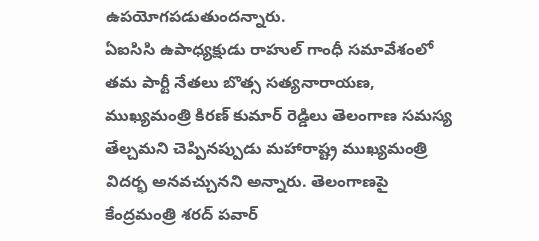ఉపయోగపడుతుందన్నారు.
ఏఐసిసి ఉపాధ్యక్షుడు రాహుల్ గాంధీ సమావేశంలో తమ పార్టీ నేతలు బొత్స సత్యనారాయణ, ముఖ్యమంత్రి కిరణ్ కుమార్ రెడ్డిలు తెలంగాణ సమస్య తేల్చమని చెప్పినప్పుడు మహారాష్ట్ర ముఖ్యమంత్రి విదర్భ అనవచ్చునని అన్నారు. తెలంగాణపై కేంద్రమంత్రి శరద్ పవార్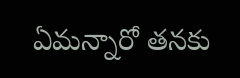ఏమన్నారో తనకు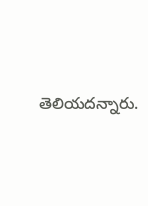తెలియదన్నారు.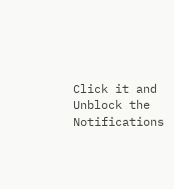Click it and Unblock the Notifications